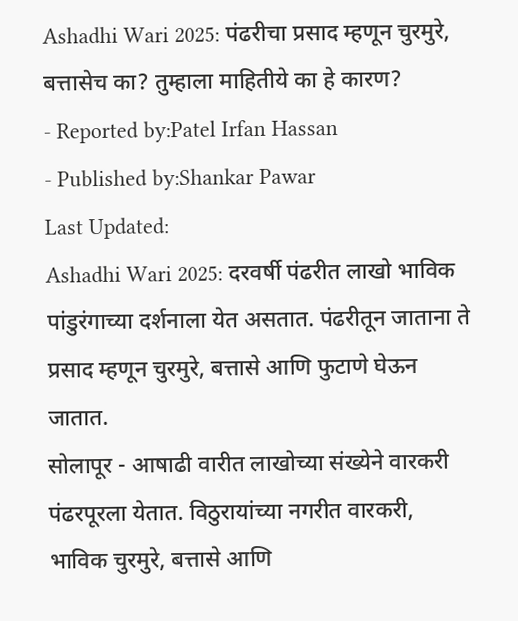Ashadhi Wari 2025: पंढरीचा प्रसाद म्हणून चुरमुरे, बत्तासेच का? तुम्हाला माहितीये का हे कारण?
- Reported by:Patel Irfan Hassan
- Published by:Shankar Pawar
Last Updated:
Ashadhi Wari 2025: दरवर्षी पंढरीत लाखो भाविक पांडुरंगाच्या दर्शनाला येत असतात. पंढरीतून जाताना ते प्रसाद म्हणून चुरमुरे, बत्तासे आणि फुटाणे घेऊन जातात.
सोलापूर - आषाढी वारीत लाखोच्या संख्येने वारकरी पंढरपूरला येतात. विठुरायांच्या नगरीत वारकरी, भाविक चुरमुरे, बत्तासे आणि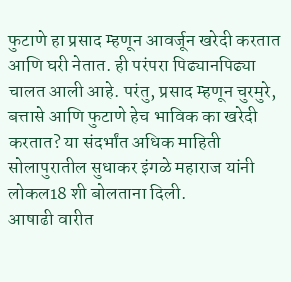फुटाणे हा प्रसाद म्हणून आवर्जून खरेदी करतात आणि घरी नेतात. ही परंपरा पिढ्यानपिढ्या चालत आली आहे. परंतु, प्रसाद म्हणून चुरमुरे, बत्तासे आणि फुटाणे हेच भाविक का खरेदी करतात? या संदर्भांत अधिक माहिती सोलापुरातील सुधाकर इंगळे महाराज यांनी लोकल18 शी बोलताना दिली.
आषाढी वारीत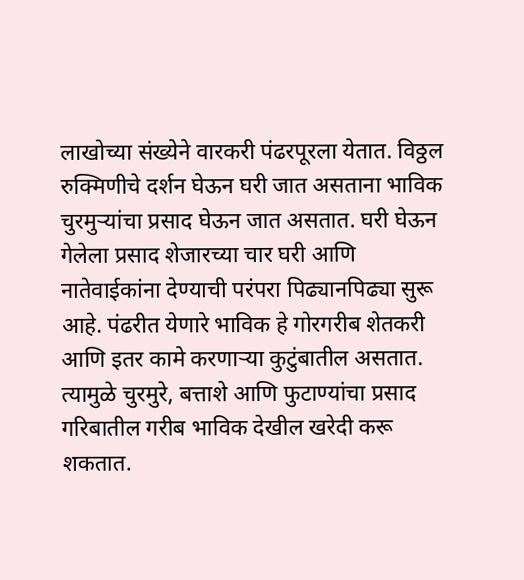लाखोच्या संख्येने वारकरी पंढरपूरला येतात. विठ्ठल रुक्मिणीचे दर्शन घेऊन घरी जात असताना भाविक चुरमुऱ्यांचा प्रसाद घेऊन जात असतात. घरी घेऊन गेलेला प्रसाद शेजारच्या चार घरी आणि नातेवाईकांना देण्याची परंपरा पिढ्यानपिढ्या सुरू आहे. पंढरीत येणारे भाविक हे गोरगरीब शेतकरी आणि इतर कामे करणाऱ्या कुटुंबातील असतात. त्यामुळे चुरमुरे, बत्ताशे आणि फुटाण्यांचा प्रसाद गरिबातील गरीब भाविक देखील खरेदी करू शकतात.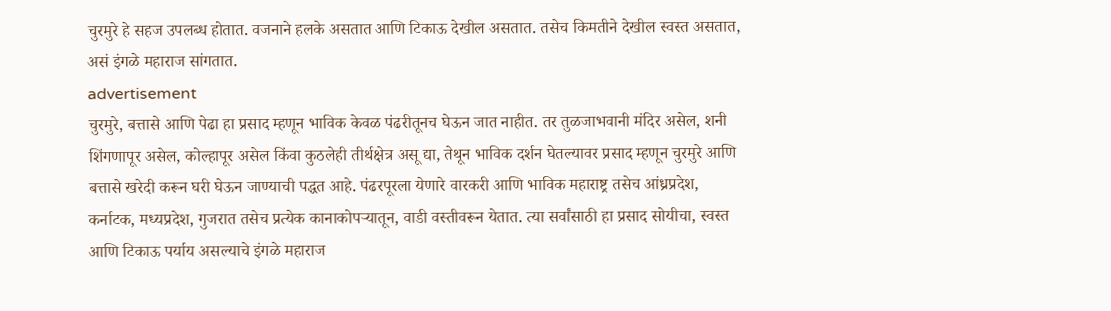चुरमुरे हे सहज उपलब्ध होतात. वजनाने हलके असतात आणि टिकाऊ देखील असतात. तसेच किमतीने देखील स्वस्त असतात, असं इंगळे महाराज सांगतात.
advertisement
चुरमुरे, बत्तासे आणि पेढा हा प्रसाद म्हणून भाविक केवळ पंढरीतूनच घेऊन जात नाहीत. तर तुळजाभवानी मंदिर असेल, शनी शिंगणापूर असेल, कोल्हापूर असेल किंवा कुठलेही तीर्थक्षेत्र असू द्या, तेथून भाविक दर्शन घेतल्यावर प्रसाद म्हणून चुरमुरे आणि बत्तासे खरेदी करून घरी घेऊन जाण्याची पद्धत आहे. पंढरपूरला येणारे वारकरी आणि भाविक महाराष्ट्र तसेच आंध्रप्रदेश, कर्नाटक, मध्यप्रदेश, गुजरात तसेच प्रत्येक कानाकोपऱ्यातून, वाडी वस्तीवरून येतात. त्या सर्वांसाठी हा प्रसाद सोयीचा, स्वस्त आणि टिकाऊ पर्याय असल्याचे इंगळे महाराज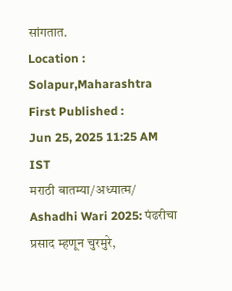सांगतात.
Location :
Solapur,Maharashtra
First Published :
Jun 25, 2025 11:25 AM IST
मराठी बातम्या/अध्यात्म/
Ashadhi Wari 2025: पंढरीचा प्रसाद म्हणून चुरमुरे,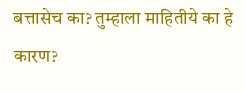बत्तासेच का? तुम्हाला माहितीये का हे कारण?